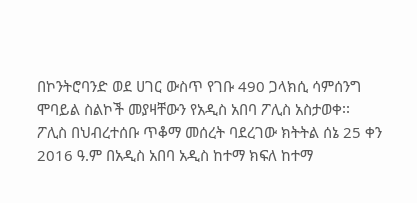በኮንትሮባንድ ወደ ሀገር ውስጥ የገቡ 490 ጋላክሲ ሳምሰንግ ሞባይል ስልኮች መያዛቸውን የአዲስ አበባ ፖሊስ አስታወቀ፡፡
ፖሊስ በህብረተሰቡ ጥቆማ መሰረት ባደረገው ክትትል ሰኔ 25 ቀን 2016 ዓ.ም በአዲስ አበባ አዲስ ከተማ ክፍለ ከተማ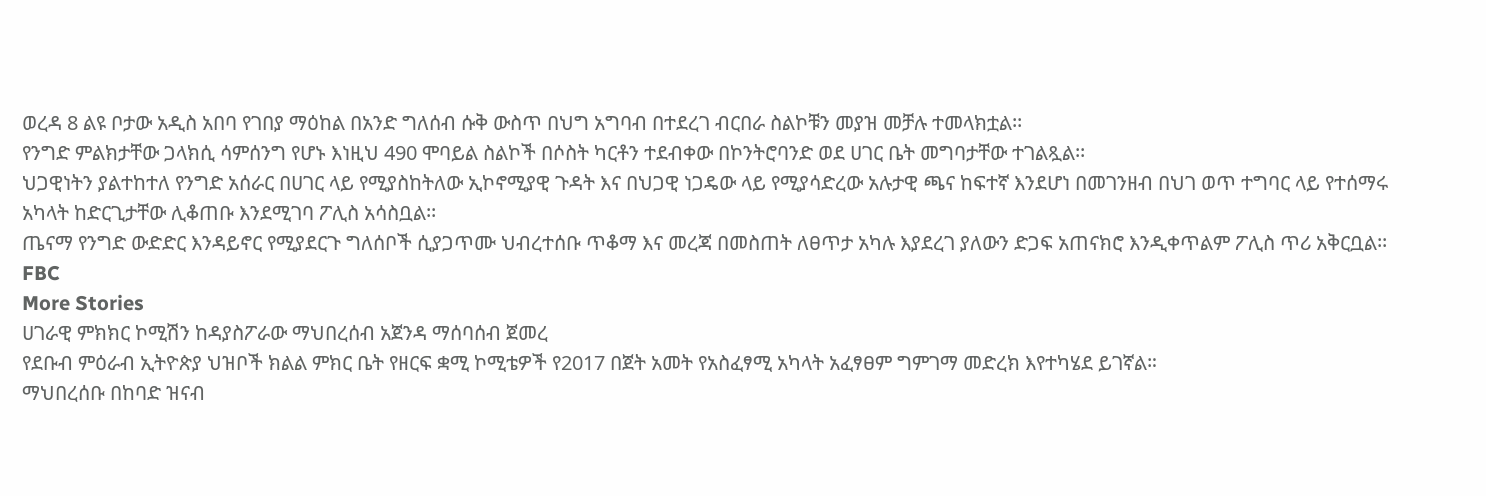ወረዳ 8 ልዩ ቦታው አዲስ አበባ የገበያ ማዕከል በአንድ ግለሰብ ሱቅ ውስጥ በህግ አግባብ በተደረገ ብርበራ ስልኮቹን መያዝ መቻሉ ተመላክቷል፡፡
የንግድ ምልክታቸው ጋላክሲ ሳምሰንግ የሆኑ እነዚህ 490 ሞባይል ስልኮች በሶስት ካርቶን ተደብቀው በኮንትሮባንድ ወደ ሀገር ቤት መግባታቸው ተገልጿል፡፡
ህጋዊነትን ያልተከተለ የንግድ አሰራር በሀገር ላይ የሚያስከትለው ኢኮኖሚያዊ ጉዳት እና በህጋዊ ነጋዴው ላይ የሚያሳድረው አሉታዊ ጫና ከፍተኛ እንደሆነ በመገንዘብ በህገ ወጥ ተግባር ላይ የተሰማሩ አካላት ከድርጊታቸው ሊቆጠቡ እንደሚገባ ፖሊስ አሳስቧል፡፡
ጤናማ የንግድ ውድድር እንዳይኖር የሚያደርጉ ግለሰቦች ሲያጋጥሙ ህብረተሰቡ ጥቆማ እና መረጃ በመስጠት ለፀጥታ አካሉ እያደረገ ያለውን ድጋፍ አጠናክሮ እንዲቀጥልም ፖሊስ ጥሪ አቅርቧል፡፡
FBC
More Stories
ሀገራዊ ምክክር ኮሚሽን ከዳያስፖራው ማህበረሰብ አጀንዳ ማሰባሰብ ጀመረ
የደቡብ ምዕራብ ኢትዮጵያ ህዝቦች ክልል ምክር ቤት የዘርፍ ቋሚ ኮሚቴዎች የ2017 በጀት አመት የአስፈፃሚ አካላት አፈፃፀም ግምገማ መድረክ እየተካሄደ ይገኛል።
ማህበረሰቡ በከባድ ዝናብ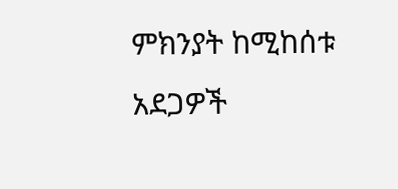ምክንያት ከሚከሰቱ አደጋዎች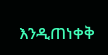እንዲጠነቀቅ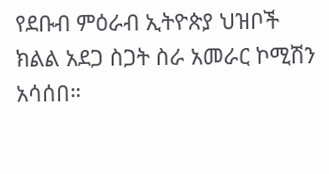የደቡብ ምዕራብ ኢትዮጵያ ህዝቦች ክልል አደጋ ስጋት ስራ አመራር ኮሚሽን አሳሰበ።